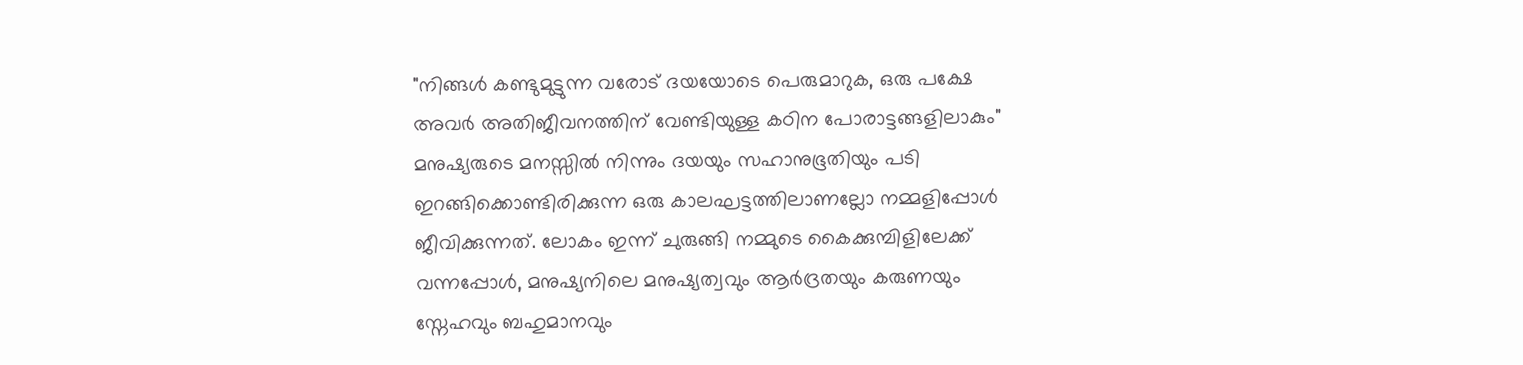"നിങ്ങൾ കണ്ടുമുട്ടുന്ന വരോട് ദയയോടെ പെരുമാറുക, ഒരു പക്ഷേ അവർ അതിജീവനത്തിന് വേണ്ടിയുള്ള കഠിന പോരാട്ടങ്ങളിലാകും"
മനുഷ്യരുടെ മനസ്സിൽ നിന്നും ദയയും സഹാനുഭൂതിയും പടി ഇറങ്ങിക്കൊണ്ടിരിക്കുന്ന ഒരു കാലഘട്ടത്തിലാണല്ലോ നമ്മളിപ്പോൾ ജീവിക്കുന്നത്. ലോകം ഇന്ന് ചുരുങ്ങി നമ്മുടെ കൈക്കുമ്പിളിലേക്ക് വന്നപ്പോൾ, മനുഷ്യനിലെ മനുഷ്യത്വവും ആർദ്രതയും കരുണയും സ്നേഹവും ബഹുമാനവും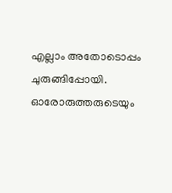എല്ലാം അതോടൊപ്പം ചുരുങ്ങിപ്പോയി.
ഓരോരുത്തരുടെയും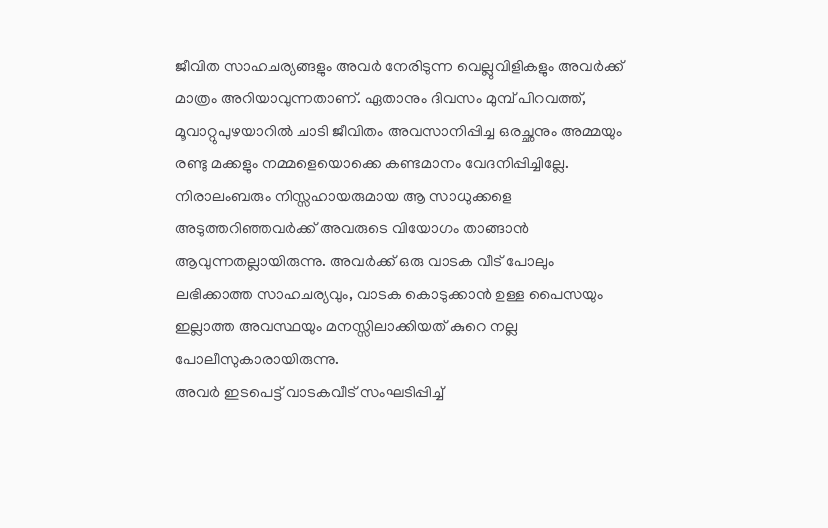ജീവിത സാഹചര്യങ്ങളും അവർ നേരിടുന്ന വെല്ലുവിളികളും അവർക്ക് മാത്രം അറിയാവുന്നതാണ്. ഏതാനും ദിവസം മുമ്പ് പിറവത്ത്, മൂവാറ്റുപുഴയാറിൽ ചാടി ജീവിതം അവസാനിപ്പിച്ച ഒരച്ഛനും അമ്മയും രണ്ടു മക്കളും നമ്മളെയൊക്കെ കണ്ടമാനം വേദനിപ്പിച്ചില്ലേ. നിരാലംബരും നിസ്സഹായരുമായ ആ സാധുക്കളെ അടുത്തറിഞ്ഞവർക്ക് അവരുടെ വിയോഗം താങ്ങാൻ ആവുന്നതല്ലായിരുന്നു. അവർക്ക് ഒരു വാടക വീട് പോലും ലഭിക്കാത്ത സാഹചര്യവും, വാടക കൊടുക്കാൻ ഉള്ള പൈസയും ഇല്ലാത്ത അവസ്ഥയും മനസ്സിലാക്കിയത് കുറെ നല്ല പോലീസുകാരായിരുന്നു.
അവർ ഇടപെട്ട് വാടകവീട് സംഘടിപ്പിച്ച്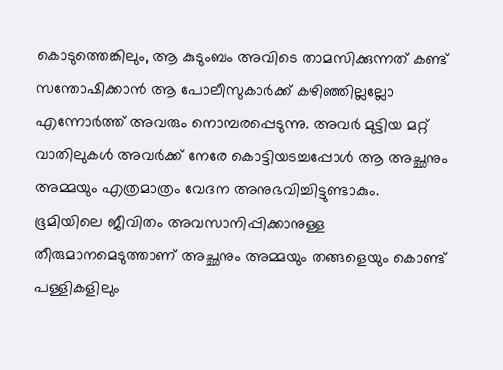കൊടുത്തെങ്കിലും, ആ കുടുംബം അവിടെ താമസിക്കുന്നത് കണ്ട് സന്തോഷിക്കാൻ ആ പോലീസുകാർക്ക് കഴിഞ്ഞില്ലല്ലോ എന്നോർത്ത് അവരും നൊമ്പരപ്പെടുന്നു. അവർ മുട്ടിയ മറ്റ് വാതിലുകൾ അവർക്ക് നേരേ കൊട്ടിയടച്ചപ്പോൾ ആ അച്ഛനും അമ്മയും എത്രമാത്രം വേദന അനുഭവിച്ചിട്ടുണ്ടാകും.
ഭൂമിയിലെ ജീവിതം അവസാനിപ്പിക്കാനുള്ള തീരുമാനമെടുത്താണ് അച്ഛനും അമ്മയും തങ്ങളെയും കൊണ്ട് പള്ളികളിലും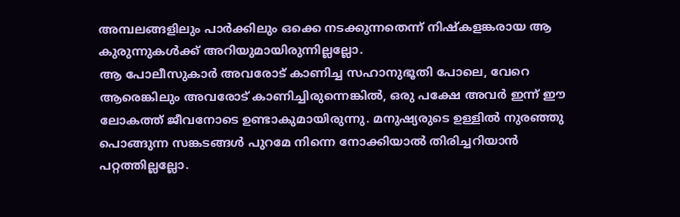അമ്പലങ്ങളിലും പാർക്കിലും ഒക്കെ നടക്കുന്നതെന്ന് നിഷ്കളങ്കരായ ആ കുരുന്നുകൾക്ക് അറിയുമായിരുന്നില്ലല്ലോ.
ആ പോലീസുകാർ അവരോട് കാണിച്ച സഹാനുഭൂതി പോലെ, വേറെ ആരെങ്കിലും അവരോട് കാണിച്ചിരുന്നെങ്കിൽ, ഒരു പക്ഷേ അവർ ഇന്ന് ഈ ലോകത്ത് ജീവനോടെ ഉണ്ടാകുമായിരുന്നു. മനുഷ്യരുടെ ഉള്ളിൽ നുരഞ്ഞു പൊങ്ങുന്ന സങ്കടങ്ങൾ പുറമേ നിന്നെ നോക്കിയാൽ തിരിച്ചറിയാൻ പറ്റത്തില്ലല്ലോ.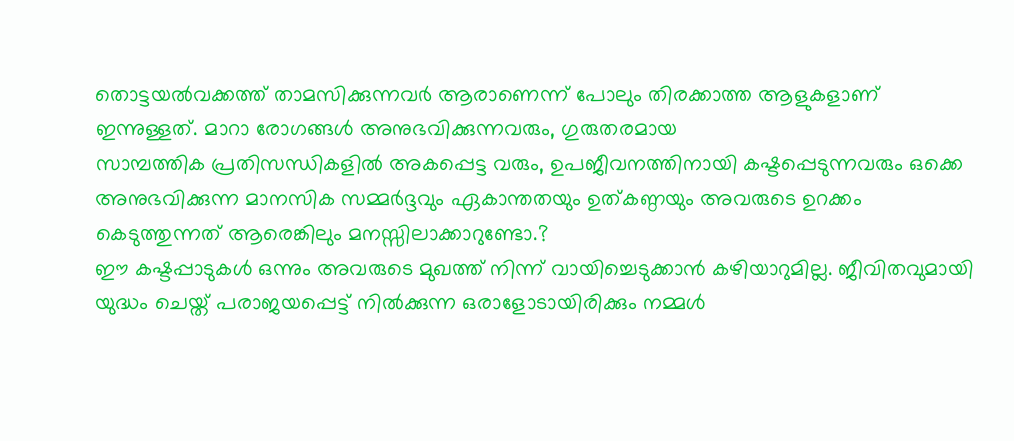തൊട്ടയൽവക്കത്ത് താമസിക്കുന്നവർ ആരാണെന്ന് പോലും തിരക്കാത്ത ആളുകളാണ് ഇന്നുള്ളത്. മാറാ രോഗങ്ങൾ അനുഭവിക്കുന്നവരും, ഗുരുതരമായ
സാമ്പത്തിക പ്രതിസന്ധികളിൽ അകപ്പെട്ട വരും, ഉപജീവനത്തിനായി കഷ്ടപ്പെടുന്നവരും ഒക്കെ അനുഭവിക്കുന്ന മാനസിക സമ്മർദ്ദവും ഏകാന്തതയും ഉത്കണ്ഠയും അവരുടെ ഉറക്കം കെടുത്തുന്നത് ആരെങ്കിലും മനസ്സിലാക്കാറുണ്ടോ.?
ഈ കഷ്ടപ്പാടുകൾ ഒന്നും അവരുടെ മുഖത്ത് നിന്ന് വായിച്ചെടുക്കാൻ കഴിയാറുമില്ല. ജീവിതവുമായി യുദ്ധം ചെയ്ത് പരാജയപ്പെട്ട് നിൽക്കുന്ന ഒരാളോടായിരിക്കും നമ്മൾ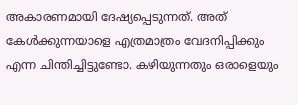അകാരണമായി ദേഷ്യപ്പെടുന്നത്. അത് കേൾക്കുന്നയാളെ എത്രമാത്രം വേദനിപ്പിക്കും എന്ന ചിന്തിച്ചിട്ടുണ്ടോ. കഴിയുന്നതും ഒരാളെയും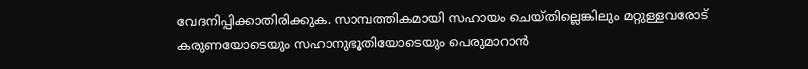വേദനിപ്പിക്കാതിരിക്കുക. സാമ്പത്തികമായി സഹായം ചെയ്തില്ലെങ്കിലും മറ്റുള്ളവരോട് കരുണയോടെയും സഹാനുഭൂതിയോടെയും പെരുമാറാൻ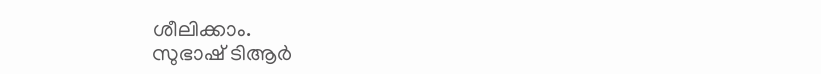ശീലിക്കാം.
സുഭാഷ് ടിആർ